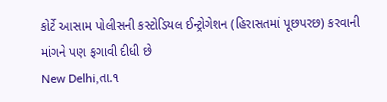કોર્ટે આસામ પોલીસની કસ્ટોડિયલ ઈન્ટ્રોગેશન (હિરાસતમાં પૂછપરછ) કરવાની માંગને પણ ફગાવી દીધી છે
New Delhi,તા.૧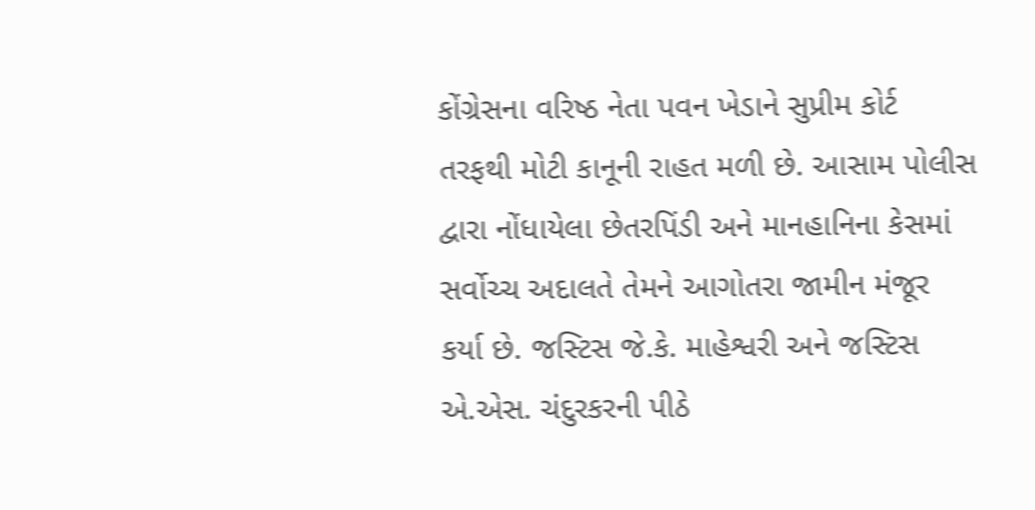કોંગ્રેસના વરિષ્ઠ નેતા પવન ખેડાને સુપ્રીમ કોર્ટ તરફથી મોટી કાનૂની રાહત મળી છે. આસામ પોલીસ દ્વારા નોંધાયેલા છેતરપિંડી અને માનહાનિના કેસમાં સર્વોચ્ચ અદાલતે તેમને આગોતરા જામીન મંજૂર કર્યા છે. જસ્ટિસ જે.કે. માહેશ્વરી અને જસ્ટિસ એ.એસ. ચંદુરકરની પીઠે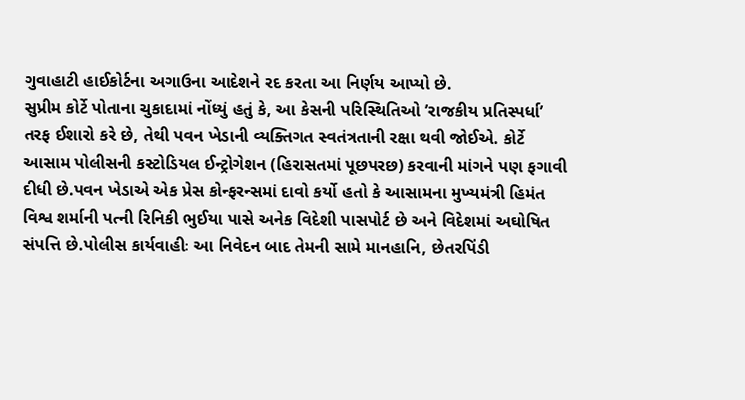ગુવાહાટી હાઈકોર્ટના અગાઉના આદેશને રદ કરતા આ નિર્ણય આપ્યો છે.
સુપ્રીમ કોર્ટે પોતાના ચુકાદામાં નોંધ્યું હતું કે, આ કેસની પરિસ્થિતિઓ ’રાજકીય પ્રતિસ્પર્ધા’ તરફ ઈશારો કરે છે, તેથી પવન ખેડાની વ્યક્તિગત સ્વતંત્રતાની રક્ષા થવી જોઈએ. કોર્ટે આસામ પોલીસની કસ્ટોડિયલ ઈન્ટ્રોગેશન (હિરાસતમાં પૂછપરછ) કરવાની માંગને પણ ફગાવી દીધી છે.પવન ખેડાએ એક પ્રેસ કોન્ફરન્સમાં દાવો કર્યો હતો કે આસામના મુખ્યમંત્રી હિમંત વિશ્વ શર્માની પત્ની રિનિકી ભુઈયા પાસે અનેક વિદેશી પાસપોર્ટ છે અને વિદેશમાં અઘોષિત સંપત્તિ છે.પોલીસ કાર્યવાહીઃ આ નિવેદન બાદ તેમની સામે માનહાનિ, છેતરપિંડી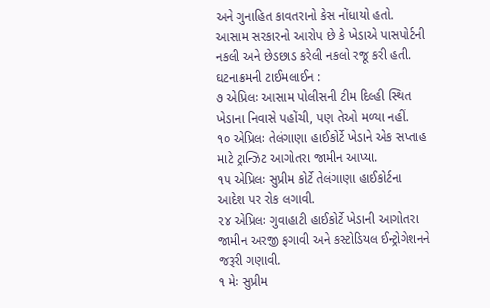અને ગુનાહિત કાવતરાનો કેસ નોંધાયો હતો. આસામ સરકારનો આરોપ છે કે ખેડાએ પાસપોર્ટની નકલી અને છેડછાડ કરેલી નકલો રજૂ કરી હતી.
ઘટનાક્રમની ટાઈમલાઈન :
૭ એપ્રિલઃ આસામ પોલીસની ટીમ દિલ્હી સ્થિત ખેડાના નિવાસે પહોંચી, પણ તેઓ મળ્યા નહીં.
૧૦ એપ્રિલઃ તેલંગાણા હાઈકોર્ટે ખેડાને એક સપ્તાહ માટે ટ્રાન્ઝિટ આગોતરા જામીન આપ્યા.
૧૫ એપ્રિલઃ સુપ્રીમ કોર્ટે તેલંગાણા હાઈકોર્ટના આદેશ પર રોક લગાવી.
૨૪ એપ્રિલઃ ગુવાહાટી હાઈકોર્ટે ખેડાની આગોતરા જામીન અરજી ફગાવી અને કસ્ટોડિયલ ઈન્ટ્રોગેશનને જરૂરી ગણાવી.
૧ મેઃ સુપ્રીમ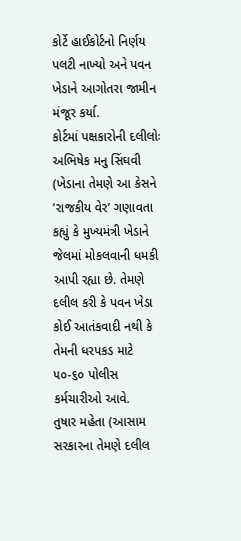કોર્ટે હાઈકોર્ટનો નિર્ણય પલટી નાખ્યો અને પવન ખેડાને આગોતરા જામીન મંજૂર કર્યા.
કોર્ટમાં પક્ષકારોની દલીલોઃ
અભિષેક મનુ સિંઘવી (ખેડાના તેમણે આ કેસને ’રાજકીય વેર’ ગણાવતા કહ્યું કે મુખ્યમંત્રી ખેડાને જેલમાં મોકલવાની ધમકી આપી રહ્યા છે. તેમણે દલીલ કરી કે પવન ખેડા કોઈ આતંકવાદી નથી કે તેમની ધરપકડ માટે ૫૦-૬૦ પોલીસ કર્મચારીઓ આવે.
તુષાર મહેતા (આસામ સરકારના તેમણે દલીલ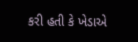કરી હતી કે ખેડાએ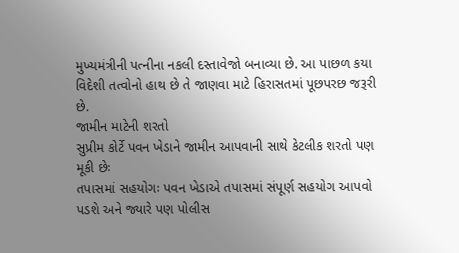મુખ્યમંત્રીની પત્નીના નકલી દસ્તાવેજો બનાવ્યા છે. આ પાછળ કયા વિદેશી તત્વોનો હાથ છે તે જાણવા માટે હિરાસતમાં પૂછપરછ જરૂરી છે.
જામીન માટેની શરતો
સુપ્રીમ કોર્ટે પવન ખેડાને જામીન આપવાની સાથે કેટલીક શરતો પણ મૂકી છેઃ
તપાસમાં સહયોગઃ પવન ખેડાએ તપાસમાં સંપૂર્ણ સહયોગ આપવો પડશે અને જ્યારે પણ પોલીસ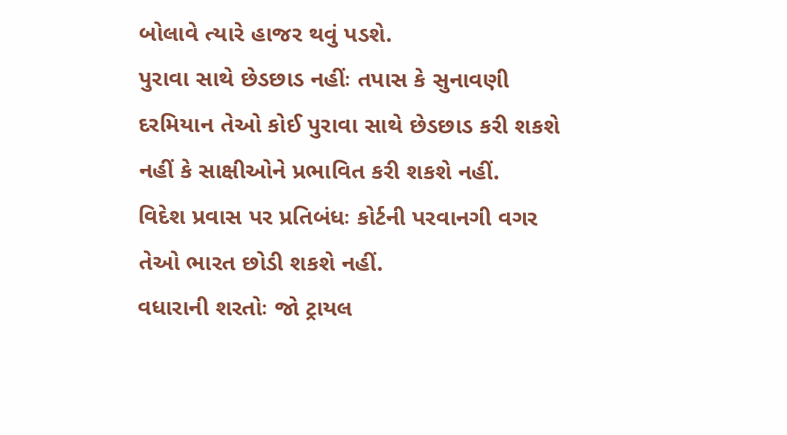બોલાવે ત્યારે હાજર થવું પડશે.
પુરાવા સાથે છેડછાડ નહીંઃ તપાસ કે સુનાવણી દરમિયાન તેઓ કોઈ પુરાવા સાથે છેડછાડ કરી શકશે નહીં કે સાક્ષીઓને પ્રભાવિત કરી શકશે નહીં.
વિદેશ પ્રવાસ પર પ્રતિબંધઃ કોર્ટની પરવાનગી વગર તેઓ ભારત છોડી શકશે નહીં.
વધારાની શરતોઃ જો ટ્રાયલ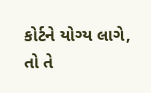કોર્ટને યોગ્ય લાગે, તો તે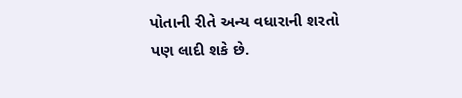પોતાની રીતે અન્ય વધારાની શરતો પણ લાદી શકે છે.